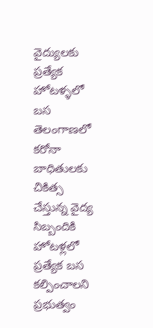వైద్యులకు ప్రత్యేక హోటళ్ళలో బస
తెలంగాణలో కరోనా బాధితులకు చికిత్స చేస్తున్న వైద్య సిబ్బందికి హోటళ్లలో ప్రత్యేక బస కల్పించాలని ప్రభుత్వం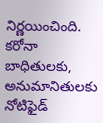నిర్ణయించింది. కరోనా బాధితులకు, అనుమానితులకు నోటిఫైడ్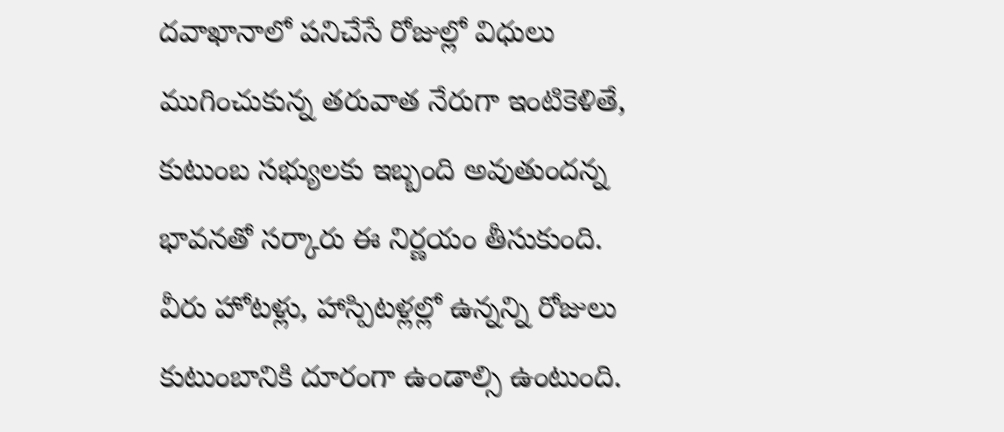దవాఖానాలో పనిచేసే రోజుల్లో విధులు ముగించుకున్న తరువాత నేరుగా ఇంటికెళితే, కుటుంబ సభ్యులకు ఇబ్బంది అవుతుందన్న భావనతో సర్కారు ఈ నిర్ణయం తీసుకుంది. వీరు హోటళ్లు, హాస్పిటళ్లల్లో ఉన్నన్ని రోజులు కుటుంబానికి దూరంగా ఉండాల్సి ఉంటుంది.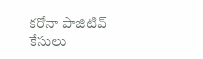కరోనా పాజిటివ్ కేసులు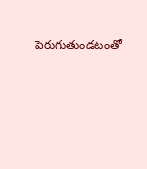పెరుగుతుండటంతో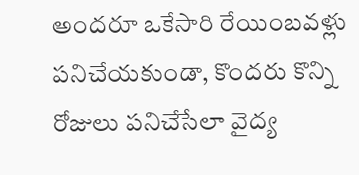అందరూ ఒకేసారి రేయింబవళ్లు పనిచేయకుండా, కొందరు కొన్ని రోజులు పనిచేసేలా వైద్య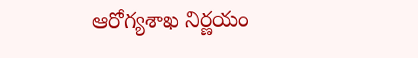ఆరోగ్యశాఖ నిర్ణయం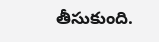తీసుకుంది.